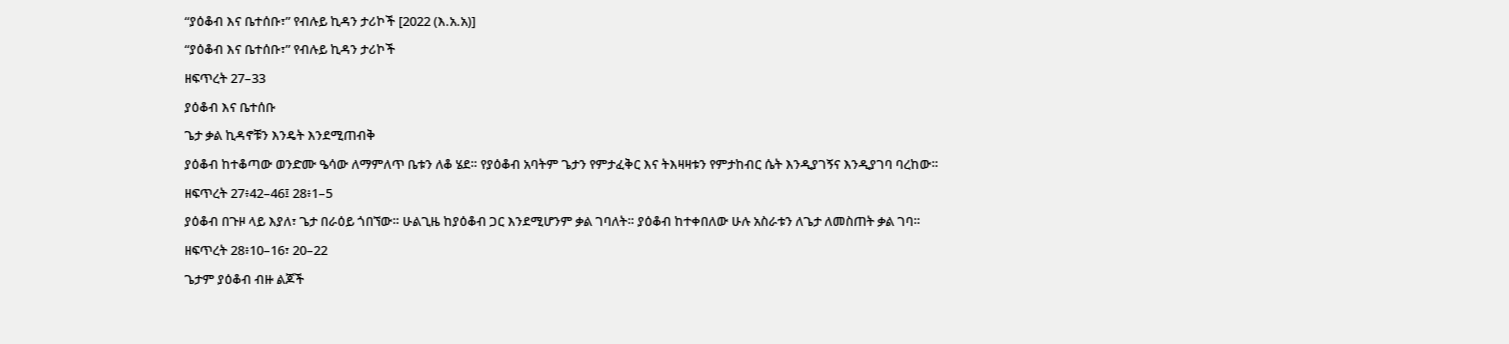“ያዕቆብ እና ቤተሰቡ፣” የብሉይ ኪዳን ታሪኮች [2022 (እ.አ.አ)]
“ያዕቆብ እና ቤተሰቡ፣” የብሉይ ኪዳን ታሪኮች
ዘፍጥረት 27–33
ያዕቆብ እና ቤተሰቡ
ጌታ ቃል ኪዳኖቹን እንዴት እንደሚጠብቅ
ያዕቆብ ከተቆጣው ወንድሙ ዔሳው ለማምለጥ ቤቱን ለቆ ሄደ። የያዕቆብ አባትም ጌታን የምታፈቅር እና ትእዛዛቱን የምታከብር ሴት እንዲያገኝና እንዲያገባ ባረከው።
ዘፍጥረት 27፥42–46፤ 28፥1–5
ያዕቆብ በጉዞ ላይ እያለ፣ ጌታ በራዕይ ጎበኘው። ሁልጊዜ ከያዕቆብ ጋር እንደሚሆንም ቃል ገባለት። ያዕቆብ ከተቀበለው ሁሉ አስራቱን ለጌታ ለመስጠት ቃል ገባ።
ዘፍጥረት 28፥10–16፣ 20–22
ጌታም ያዕቆብ ብዙ ልጆች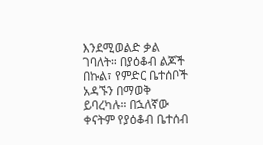እንደሚወልድ ቃል ገባለት። በያዕቆብ ልጆች በኩል፣ የምድር ቤተሰቦች አዳኙን በማወቅ ይባረካሉ። በኋለኛው ቀናትም የያዕቆብ ቤተሰብ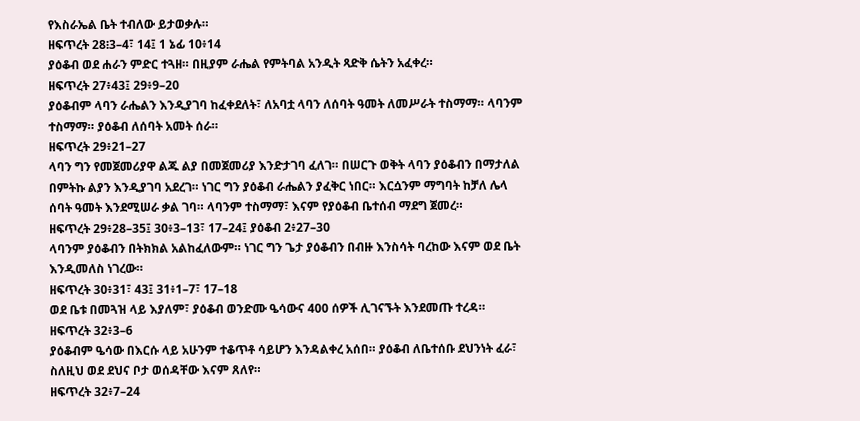የእስራኤል ቤት ተብለው ይታወቃሉ።
ዘፍጥረት 28፧3–4፣ 14፤ 1 ኔፊ 10፥14
ያዕቆብ ወደ ሐራን ምድር ተጓዘ። በዚያም ራሔል የምትባል አንዲት ጻድቅ ሴትን አፈቀረ።
ዘፍጥረት 27፥43፤ 29፥9–20
ያዕቆብም ላባን ራሔልን እንዲያገባ ከፈቀደለት፣ ለአባቷ ላባን ለሰባት ዓመት ለመሥራት ተስማማ። ላባንም ተስማማ። ያዕቆብ ለሰባት አመት ሰራ።
ዘፍጥረት 29፥21–27
ላባን ግን የመጀመሪያዋ ልጁ ልያ በመጀመሪያ እንድታገባ ፈለገ። በሠርጉ ወቅት ላባን ያዕቆብን በማታለል በምትኩ ልያን እንዲያገባ አደረገ። ነገር ግን ያዕቆብ ራሔልን ያፈቅር ነበር። እርሷንም ማግባት ከቻለ ሌላ ሰባት ዓመት እንደሚሠራ ቃል ገባ። ላባንም ተስማማ፣ እናም የያዕቆብ ቤተሰብ ማደግ ጀመረ።
ዘፍጥረት 29፥28–35፤ 30፥3–13፣ 17–24፤ ያዕቆብ 2፥27–30
ላባንም ያዕቆብን በትክክል አልከፈለውም። ነገር ግን ጌታ ያዕቆብን በብዙ እንስሳት ባረከው እናም ወደ ቤት እንዲመለስ ነገረው።
ዘፍጥረት 30፥31፣ 43፤ 31፥1–7፣ 17–18
ወደ ቤቱ በመጓዝ ላይ እያለም፣ ያዕቆብ ወንድሙ ዔሳውና 400 ሰዎች ሊገናኙት እንደመጡ ተረዳ።
ዘፍጥረት 32፥3–6
ያዕቆብም ዔሳው በእርሱ ላይ አሁንም ተቆጥቶ ሳይሆን እንዳልቀረ አሰበ። ያዕቆብ ለቤተሰቡ ደህንነት ፈራ፣ ስለዚህ ወደ ደህና ቦታ ወሰዳቸው እናም ጸለየ።
ዘፍጥረት 32፥7–24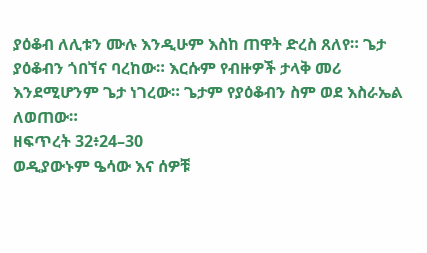ያዕቆብ ለሊቱን ሙሉ እንዲሁም እስከ ጠዋት ድረስ ጸለየ። ጌታ ያዕቆብን ጎበኘና ባረከው። እርሱም የብዙዎች ታላቅ መሪ እንደሚሆንም ጌታ ነገረው። ጌታም የያዕቆብን ስም ወደ እስራኤል ለወጠው።
ዘፍጥረት 32፥24–30
ወዲያውኑም ዔሳው እና ሰዎቹ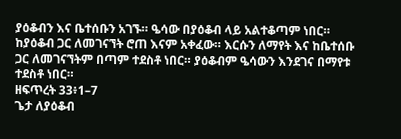ያዕቆብን እና ቤተሰቡን አገኙ። ዔሳው በያዕቆብ ላይ አልተቆጣም ነበር። ከያዕቆብ ጋር ለመገናኘት ሮጠ እናም አቀፈው። እርሱን ለማየት እና ከቤተሰቡ ጋር ለመገናኘትም በጣም ተደስቶ ነበር። ያዕቆብም ዔሳውን እንደገና በማየቱ ተደስቶ ነበር።
ዘፍጥረት 33፥1–7
ጌታ ለያዕቆብ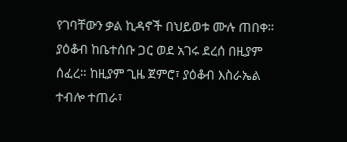የገባቸውን ቃል ኪዳኖች በህይወቱ ሙሉ ጠበቀ። ያዕቆብ ከቤተሰቡ ጋር ወደ አገሩ ደረሰ በዚያም ሰፈረ። ከዚያም ጊዜ ጀምሮ፣ ያዕቆብ እስራኤል ተብሎ ተጠራ፣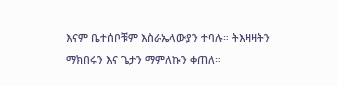እናም ቤተሰቦቹም እስራኤላውያን ተባሉ። ትእዛዛትን ማክበሩን እና ጌታን ማምለኩን ቀጠለ።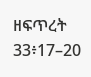ዘፍጥረት 33፥17–20